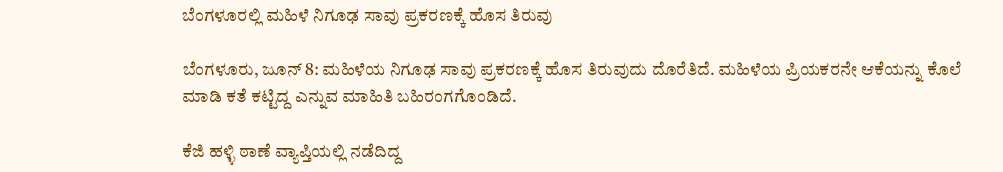ಬೆಂಗಳೂರಲ್ಲಿ ಮಹಿಳೆ ನಿಗೂಢ ಸಾವು ಪ್ರಕರಣಕ್ಕೆ ಹೊಸ ತಿರುವು

ಬೆಂಗಳೂರು, ಜೂನ್ 8: ಮಹಿಳೆಯ ನಿಗೂಢ ಸಾವು ಪ್ರಕರಣಕ್ಕೆ ಹೊಸ ತಿರುವುದು ದೊರೆತಿದೆ. ಮಹಿಳೆಯ ಪ್ರಿಯಕರನೇ ಆಕೆಯನ್ನು ಕೊಲೆ ಮಾಡಿ ಕತೆ ಕಟ್ಟಿದ್ದ ಎನ್ನುವ ಮಾಹಿತಿ ಬಹಿರಂಗಗೊಂಡಿದೆ.

ಕೆಜಿ ಹಳ್ಳಿ ಠಾಣೆ ವ್ಯಾಪ್ತಿಯಲ್ಲಿ ನಡೆದಿದ್ದ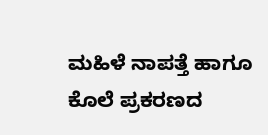ಮಹಿಳೆ ನಾಪತ್ತೆ ಹಾಗೂ ಕೊಲೆ ಪ್ರಕರಣದ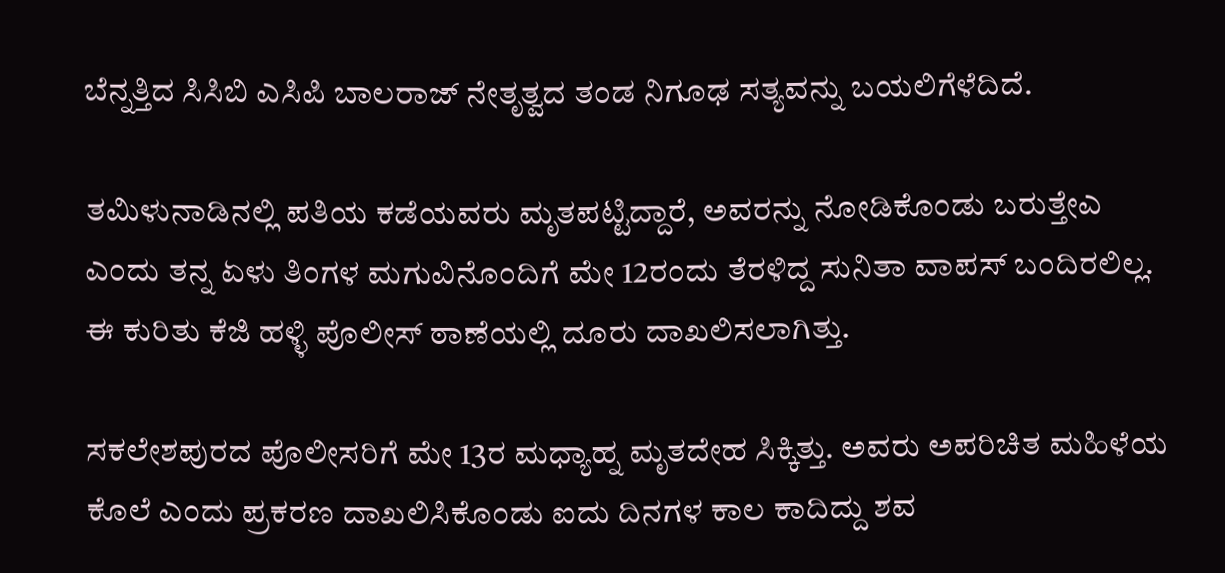ಬೆನ್ನತ್ತಿದ ಸಿಸಿಬಿ ಎಸಿಪಿ ಬಾಲರಾಜ್ ನೇತೃತ್ವದ ತಂಡ ನಿಗೂಢ ಸತ್ಯವನ್ನು ಬಯಲಿಗೆಳೆದಿದೆ.

ತಮಿಳುನಾಡಿನಲ್ಲಿ ಪತಿಯ ಕಡೆಯವರು ಮೃತಪಟ್ಟಿದ್ದಾರೆ, ಅವರನ್ನು ನೋಡಿಕೊಂಡು ಬರುತ್ತೇಎ ಎಂದು ತನ್ನ ಏಳು ತಿಂಗಳ ಮಗುವಿನೊಂದಿಗೆ ಮೇ 12ರಂದು ತೆರಳಿದ್ದ ಸುನಿತಾ ವಾಪಸ್ ಬಂದಿರಲಿಲ್ಲ. ಈ ಕುರಿತು ಕೆಜಿ ಹಳ್ಳಿ ಪೊಲೀಸ್ ಠಾಣೆಯಲ್ಲಿ ದೂರು ದಾಖಲಿಸಲಾಗಿತ್ತು.

ಸಕಲೇಶಪುರದ ಪೊಲೀಸರಿಗೆ ಮೇ 13ರ ಮಧ್ಯಾಹ್ನ ಮೃತದೇಹ ಸಿಕ್ಕಿತ್ತು. ಅವರು ಅಪರಿಚಿತ ಮಹಿಳೆಯ ಕೊಲೆ ಎಂದು ಪ್ರಕರಣ ದಾಖಲಿಸಿಕೊಂಡು ಐದು ದಿನಗಳ ಕಾಲ ಕಾದಿದ್ದು ಶವ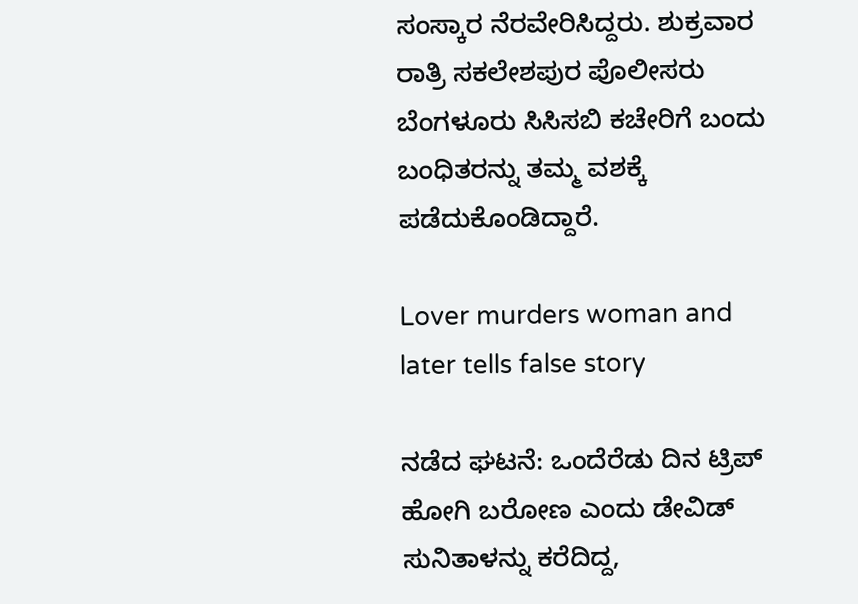ಸಂಸ್ಕಾರ ನೆರವೇರಿಸಿದ್ದರು. ಶುಕ್ರವಾರ ರಾತ್ರಿ ಸಕಲೇಶಪುರ ಪೊಲೀಸರು ಬೆಂಗಳೂರು ಸಿಸಿಸಬಿ ಕಚೇರಿಗೆ ಬಂದು ಬಂಧಿತರನ್ನು ತಮ್ಮ ವಶಕ್ಕೆ ಪಡೆದುಕೊಂಡಿದ್ದಾರೆ.

Lover murders woman and later tells false story

ನಡೆದ ಘಟನೆ: ಒಂದೆರೆಡು ದಿನ ಟ್ರಿಪ್ ಹೋಗಿ ಬರೋಣ ಎಂದು ಡೇವಿಡ್ ಸುನಿತಾಳನ್ನು ಕರೆದಿದ್ದ,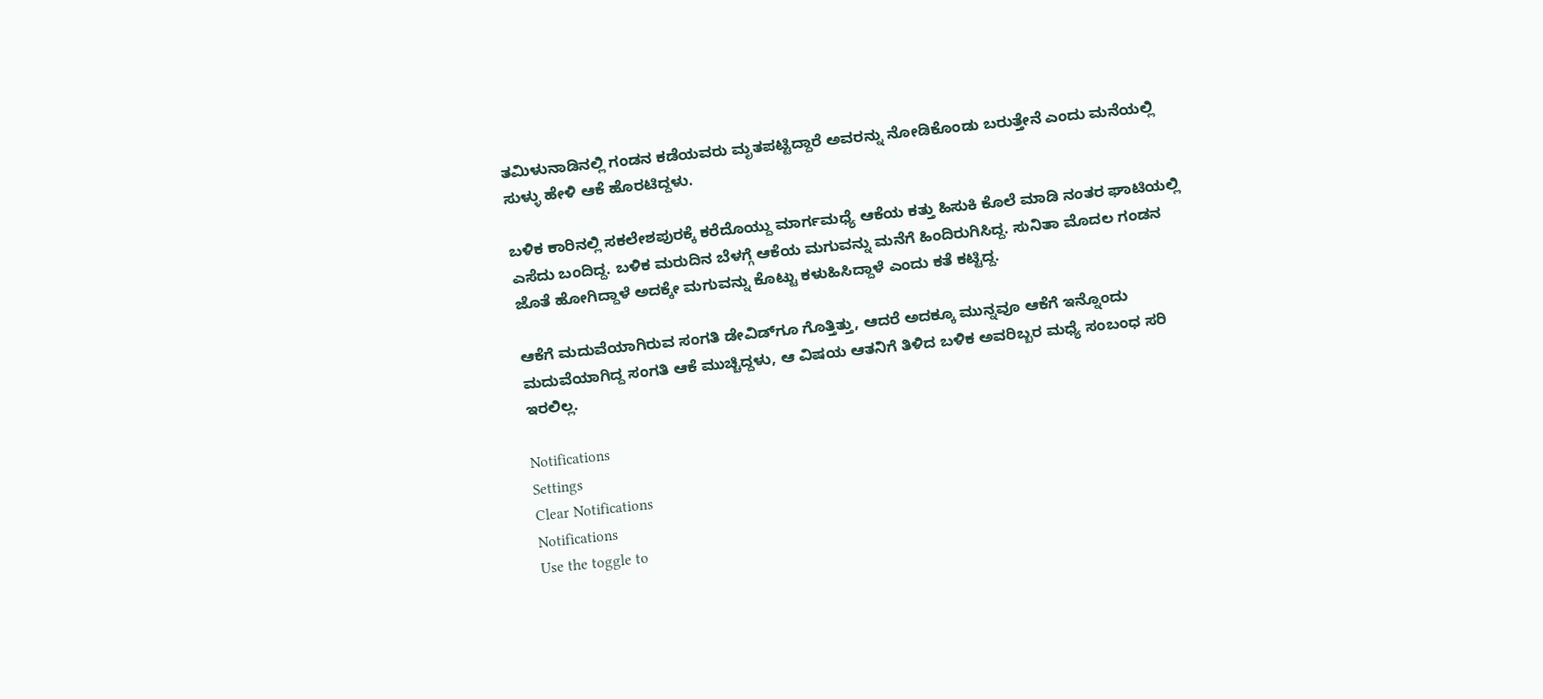ತಮಿಳುನಾಡಿನಲ್ಲಿ ಗಂಡನ ಕಡೆಯವರು ಮೃತಪಟ್ಟಿದ್ದಾರೆ ಅವರನ್ನು ನೋಡಿಕೊಂಡು ಬರುತ್ತೇನೆ ಎಂದು ಮನೆಯಲ್ಲಿ ಸುಳ್ಳು ಹೇಳಿ ಆಕೆ ಹೊರಟಿದ್ದಳು.

ಬಳಿಕ ಕಾರಿನಲ್ಲಿ ಸಕಲೇಶಪುರಕ್ಕೆ ಕರೆದೊಯ್ದು ಮಾರ್ಗಮಧ್ಯೆ ಆಕೆಯ ಕತ್ತು ಹಿಸುಕಿ ಕೊಲೆ ಮಾಡಿ ನಂತರ ಘಾಟಿಯಲ್ಲಿ ಎಸೆದು ಬಂದಿದ್ದ. ಬಳಿಕ ಮರುದಿನ ಬೆಳಗ್ಗೆ ಆಕೆಯ ಮಗುವನ್ನು ಮನೆಗೆ ಹಿಂದಿರುಗಿಸಿದ್ದ. ಸುನಿತಾ ಮೊದಲ ಗಂಡನ ಜೊತೆ ಹೋಗಿದ್ದಾಳೆ ಅದಕ್ಕೇ ಮಗುವನ್ನು ಕೊಟ್ಟು ಕಳುಹಿಸಿದ್ದಾಳೆ ಎಂದು ಕತೆ ಕಟ್ಟಿದ್ದ.

ಆಕೆಗೆ ಮದುವೆಯಾಗಿರುವ ಸಂಗತಿ ಡೇವಿಡ್‌ಗೂ ಗೊತ್ತಿತ್ತು, ಆದರೆ ಅದಕ್ಕೂ ಮುನ್ನವೂ ಆಕೆಗೆ ಇನ್ನೊಂದು ಮದುವೆಯಾಗಿದ್ದ ಸಂಗತಿ ಆಕೆ ಮುಚ್ಚಿದ್ದಳು, ಆ ವಿಷಯ ಆತನಿಗೆ ತಿಳಿದ ಬಳಿಕ ಅವರಿಬ್ಬರ ಮಧ್ಯೆ ಸಂಬಂಧ ಸರಿ ಇರಲಿಲ್ಲ.

Notifications
Settings
Clear Notifications
Notifications
Use the toggle to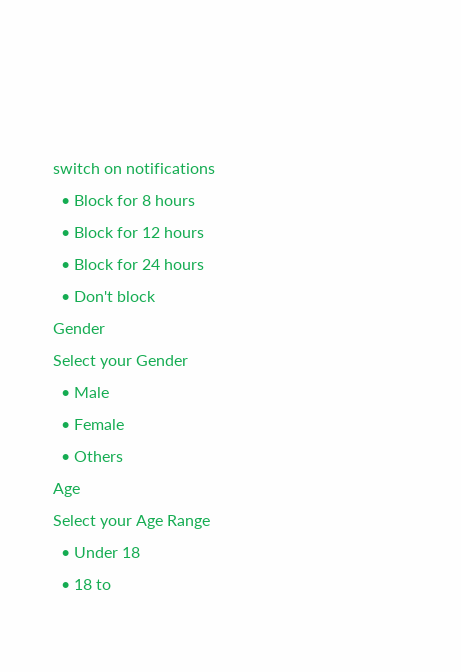switch on notifications
  • Block for 8 hours
  • Block for 12 hours
  • Block for 24 hours
  • Don't block
Gender
Select your Gender
  • Male
  • Female
  • Others
Age
Select your Age Range
  • Under 18
  • 18 to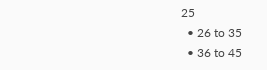25
  • 26 to 35
  • 36 to 45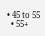• 45 to 55
  • 55+